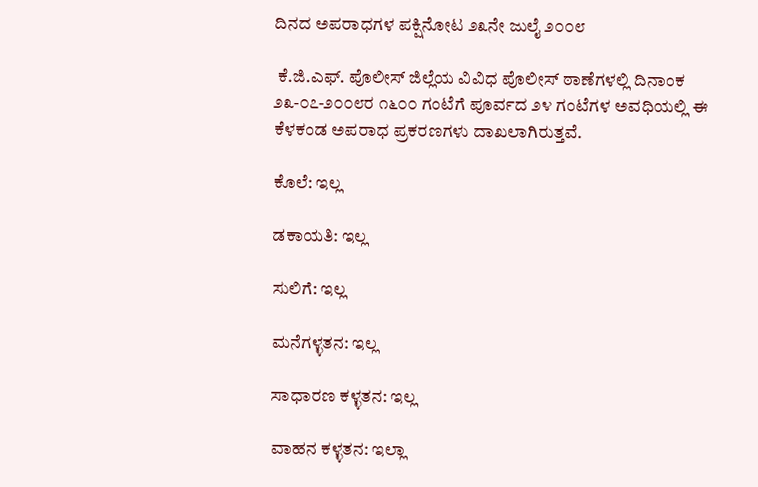ದಿನದ ಅಪರಾಧಗಳ ಪಕ್ಷಿನೋಟ ೨೩ನೇ ಜುಲೈ ೨೦೦೮

 ಕೆ.ಜಿ.ಎಫ್. ಪೊಲೀಸ್ ಜಿಲ್ಲೆಯ ವಿವಿಧ ಪೊಲೀಸ್ ಠಾಣೆಗಳಲ್ಲಿ ದಿನಾಂಕ ೨೩-೦೭-೨೦೦೮ರ ೧೬೦೦ ಗಂಟೆಗೆ ಪೂರ್ವದ ೨೪ ಗಂಟೆಗಳ ಅವಧಿಯಲ್ಲಿ ಈ ಕೆಳಕಂಡ ಅಪರಾಧ ಪ್ರಕರಣಗಳು ದಾಖಲಾಗಿರುತ್ತವೆ.

ಕೊಲೆ: ಇಲ್ಲ

ಡಕಾಯತಿ: ಇಲ್ಲ

ಸುಲಿಗೆ: ಇಲ್ಲ

ಮನೆಗಳ್ಳತನ: ಇಲ್ಲ

ಸಾಧಾರಣ ಕಳ್ಳತನ: ಇಲ್ಲ

ವಾಹನ ಕಳ್ಳತನ: ಇಲ್ಲಾ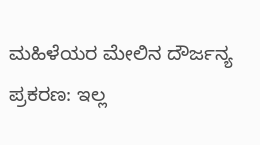ಮಹಿಳೆಯರ ಮೇಲಿನ ದೌರ್ಜನ್ಯ ಪ್ರಕರಣ: ಇಲ್ಲ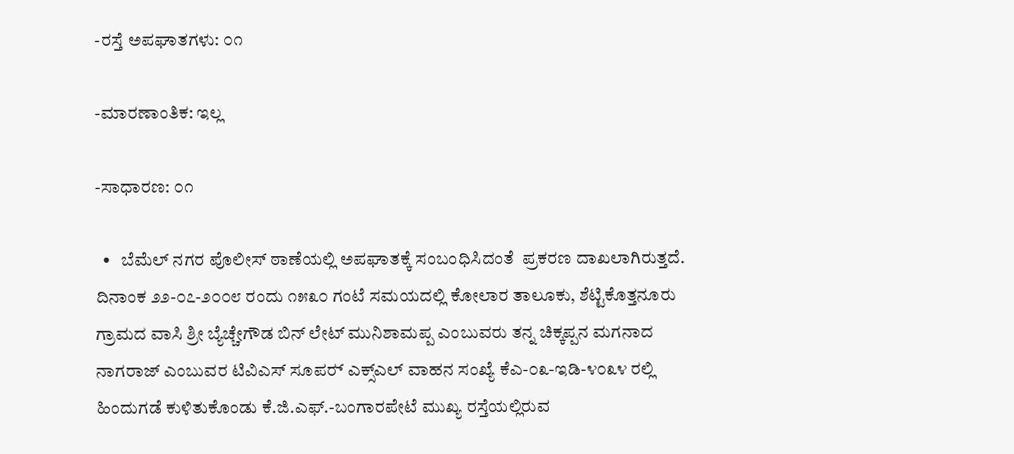-ರಸ್ತೆ ಅಪಘಾತಗಳು: ೦೧

-ಮಾರಣಾಂತಿಕ: ಇಲ್ಲ

-ಸಾಧಾರಣ: ೦೧

  •   ಬೆಮೆಲ್ ನಗರ ಪೊಲೀಸ್ ಠಾಣೆಯಲ್ಲಿ ಅಪಘಾತಕ್ಕೆ ಸಂಬಂಧಿಸಿದಂತೆ  ಪ್ರಕರಣ ದಾಖಲಾಗಿರುತ್ತದೆ. ದಿನಾಂಕ ೨೨-೦೭-೨೦೦೮ ರಂದು ೧೫೩೦ ಗಂಟೆ ಸಮಯದಲ್ಲಿ ಕೋಲಾರ ತಾಲೂಕು, ಶೆಟ್ಟಿಕೊತ್ತನೂರು ಗ್ರಾಮದ ವಾಸಿ ಶ್ರೀ ಬ್ಯೆಚ್ಚೇಗೌಡ ಬಿನ್ ಲೇಟ್ ಮುನಿಶಾಮಪ್ಪ ಎಂಬುವರು ತನ್ನ ಚಿಕ್ಕಪ್ಪನ ಮಗನಾದ ನಾಗರಾಜ್ ಎಂಬುವರ ಟಿವಿಎಸ್ ಸೂಪರ್‍ ಎಕ್ಸ್‌ಎಲ್ ವಾಹನ ಸಂಖ್ಯೆ ಕೆಎ-೦೩-ಇಡಿ-೪೦೩೪ ರಲ್ಲಿ ಹಿಂದುಗಡೆ ಕುಳಿತುಕೊಂಡು ಕೆ.ಜಿ.ಎಫ್.-ಬಂಗಾರಪೇಟೆ ಮುಖ್ಯ ರಸ್ತೆಯಲ್ಲಿರುವ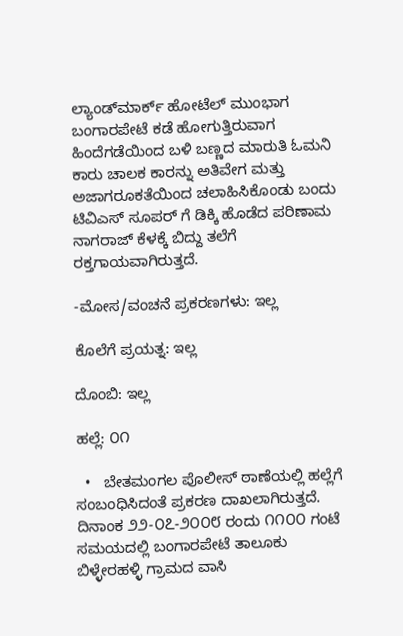ಲ್ಯಾಂಡ್‌ಮಾರ್ಕ್‌ ಹೋಟೆಲ್ ಮುಂಭಾಗ ಬಂಗಾರಪೇಟೆ ಕಡೆ ಹೋಗುತ್ತಿರುವಾಗ ಹಿಂದೆಗಡೆಯಿಂದ ಬಳಿ ಬಣ್ಣದ ಮಾರುತಿ ಓಮನಿ ಕಾರು ಚಾಲಕ ಕಾರನ್ನು ಅತಿವೇಗ ಮತ್ತು ಅಜಾಗರೂಕತೆಯಿಂದ ಚಲಾಹಿಸಿಕೊಂಡು ಬಂದು ಟಿವಿಎಸ್ ಸೂಪರ್‍ ಗೆ ಡಿಕ್ಕಿ ಹೊಡೆದ ಪರಿಣಾಮ ನಾಗರಾಜ್ ಕೆಳಕ್ಕೆ ಬಿದ್ದು ತಲೆಗೆ ರಕ್ತಗಾಯವಾಗಿರುತ್ತದೆ.

-ಮೋಸ/ವಂಚನೆ ಪ್ರಕರಣಗಳು: ಇಲ್ಲ

ಕೊಲೆಗೆ ಪ್ರಯತ್ನ: ಇಲ್ಲ

ದೊಂಬಿ: ಇಲ್ಲ

ಹಲ್ಲೆ: ೦೧

  •   ಬೇತಮಂಗಲ ಪೊಲೀಸ್ ಠಾಣೆಯಲ್ಲಿ ಹಲ್ಲೆಗೆ ಸಂಬಂಧಿಸಿದಂತೆ ಪ್ರಕರಣ ದಾಖಲಾಗಿರುತ್ತದೆ. ದಿನಾಂಕ ೨೨-೦೭-೨೦೦೮ ರಂದು ೧೧೦೦ ಗಂಟೆ ಸಮಯದಲ್ಲಿ ಬಂಗಾರಪೇಟೆ ತಾಲೂಕು ಬಿಳ್ಳೇರಹಳ್ಳಿ ಗ್ರಾಮದ ವಾಸಿ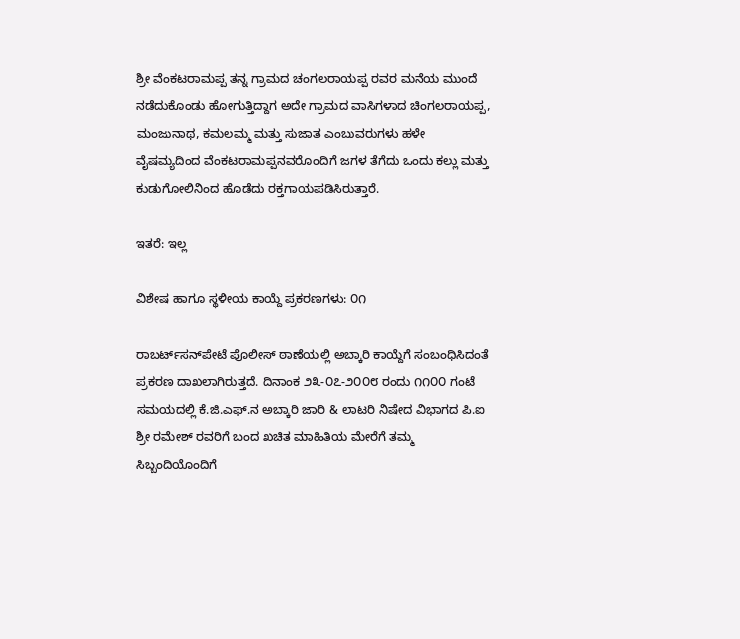ಶ್ರೀ ವೆಂಕಟರಾಮಪ್ಪ ತನ್ನ ಗ್ರಾಮದ ಚಂಗಲರಾಯಪ್ಪ ರವರ ಮನೆಯ ಮುಂದೆ ನಡೆದುಕೊಂಡು ಹೋಗುತ್ತಿದ್ದಾಗ ಅದೇ ಗ್ರಾಮದ ವಾಸಿಗಳಾದ ಚಿಂಗಲರಾಯಪ್ಪ, ಮಂಜುನಾಥ, ಕಮಲಮ್ಮ ಮತ್ತು ಸುಜಾತ ಎಂಬುವರುಗಳು ಹಳೇ ವೈಷಮ್ಯದಿಂದ ವೆಂಕಟರಾಮಪ್ಪನವರೊಂದಿಗೆ ಜಗಳ ತೆಗೆದು ಒಂದು ಕಲ್ಲು ಮತ್ತು ಕುಡುಗೋಲಿನಿಂದ ಹೊಡೆದು ರಕ್ತಗಾಯಪಡಿಸಿರುತ್ತಾರೆ.

ಇತರೆ: ಇಲ್ಲ

ವಿಶೇಷ ಹಾಗೂ ಸ್ಥಳೀಯ ಕಾಯ್ದೆ ಪ್ರಕರಣಗಳು: ೦೧

ರಾಬರ್ಟ್‌‌ಸನ್‌ಪೇಟೆ ಪೊಲೀಸ್ ಠಾಣೆಯಲ್ಲಿ ಅಬ್ಕಾರಿ ಕಾಯ್ದೆಗೆ ಸಂಬಂಧಿಸಿದಂತೆ ಪ್ರಕರಣ ದಾಖಲಾಗಿರುತ್ತದೆ. ದಿನಾಂಕ ೨೩-೦೭-೨೦೦೮ ರಂದು ೧೧೦೦ ಗಂಟೆ ಸಮಯದಲ್ಲಿ ಕೆ.ಜಿ.ಎಫ್.ನ ಅಬ್ಕಾರಿ ಜಾರಿ & ಲಾಟರಿ ನಿಷೇದ ವಿಭಾಗದ ಪಿ.ಐ ಶ್ರೀ ರಮೇಶ್ ರವರಿಗೆ ಬಂದ ಖಚಿತ ಮಾಹಿತಿಯ ಮೇರೆಗೆ ತಮ್ಮ ಸಿಬ್ಬಂದಿಯೊಂದಿಗೆ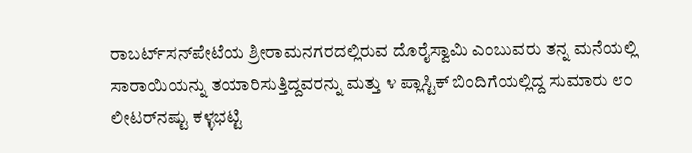ರಾಬರ್ಟ್‌‌ಸನ್‌ಪೇಟೆಯ ಶ್ರೀರಾಮನಗರದಲ್ಲಿರುವ ದೊರೈಸ್ವಾಮಿ ಎಂಬುವರು ತನ್ನ ಮನೆಯಲ್ಲಿ ಸಾರಾಯಿಯನ್ನು ತಯಾರಿಸುತ್ತಿದ್ದವರನ್ನು ಮತ್ತು ೪ ಪ್ಲಾಸ್ಟಿಕ್ ಬಿಂದಿಗೆಯಲ್ಲಿದ್ದ ಸುಮಾರು ೮೦ ಲೀಟರ್‌ನಷ್ಟು ಕಳ್ಳಭಟ್ಟಿ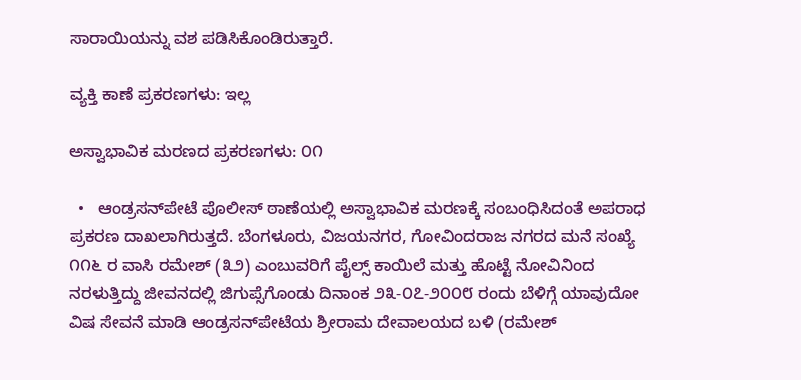ಸಾರಾಯಿಯನ್ನು ವಶ ಪಡಿಸಿಕೊಂಡಿರುತ್ತಾರೆ.

ವ್ಯಕ್ತಿ ಕಾಣೆ ಪ್ರಕರಣಗಳು: ಇಲ್ಲ

ಅಸ್ವಾಭಾವಿಕ ಮರಣದ ಪ್ರಕರಣಗಳು: ೦೧

  •   ಆಂಡ್ರಸನ್‌ಪೇಟೆ ಪೊಲೀಸ್ ಠಾಣೆಯಲ್ಲಿ ಅಸ್ವಾಭಾವಿಕ ಮರಣಕ್ಕೆ ಸಂಬಂಧಿಸಿದಂತೆ ಅಪರಾಧ ಪ್ರಕರಣ ದಾಖಲಾಗಿರುತ್ತದೆ. ಬೆಂಗಳೂರು, ವಿಜಯನಗರ, ಗೋವಿಂದರಾಜ ನಗರದ ಮನೆ ಸಂಖ್ಯೆ ೧೧೬ ರ ವಾಸಿ ರಮೇಶ್ (೩೨) ಎಂಬುವರಿಗೆ ಪೈಲ್ಸ್ ಕಾಯಿಲೆ ಮತ್ತು ಹೊಟ್ಟೆ ನೋವಿನಿಂದ ನರಳುತ್ತಿದ್ದು ಜೀವನದಲ್ಲಿ ಜಿಗುಪ್ಸೆಗೊಂಡು ದಿನಾಂಕ ೨೩-೦೭-೨೦೦೮ ರಂದು ಬೆಳಿಗ್ಗೆ ಯಾವುದೋ ವಿಷ ಸೇವನೆ ಮಾಡಿ ಆಂಡ್ರಸನ್‌ಪೇಟೆಯ ಶ್ರೀರಾಮ ದೇವಾಲಯದ ಬಳಿ (ರಮೇಶ್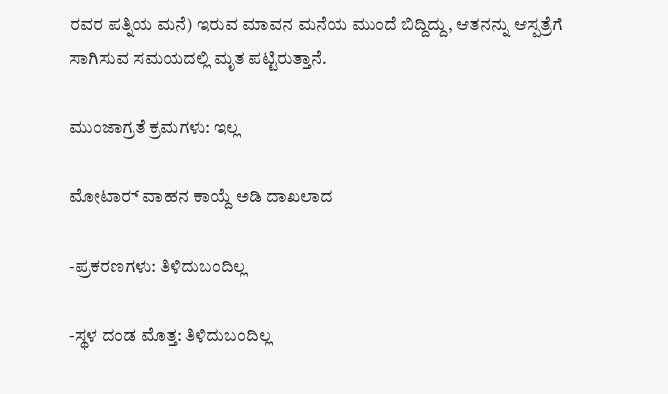ರವರ ಪತ್ನಿಯ ಮನೆ) ಇರುವ ಮಾವನ ಮನೆಯ ಮುಂದೆ ಬಿದ್ದಿದ್ದು, ಆತನನ್ನು ಆಸ್ಪತ್ರೆಗೆ ಸಾಗಿಸುವ ಸಮಯದಲ್ಲಿ ಮೃತ ಪಟ್ಟಿರುತ್ತಾನೆ.

ಮುಂಜಾಗ್ರತೆ ಕ್ರಮಗಳು: ಇಲ್ಲ

ಮೋಟಾರ್‍ ವಾಹನ ಕಾಯ್ದೆ ಅಡಿ ದಾಖಲಾದ

-ಪ್ರಕರಣಗಳು: ತಿಳಿದುಬಂದಿಲ್ಲ

-ಸ್ಥಳ ದಂಡ ಮೊತ್ತ: ತಿಳಿದುಬಂದಿಲ್ಲ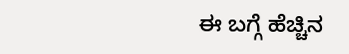ಈ ಬಗ್ಗೆ ಹೆಚ್ಚಿನ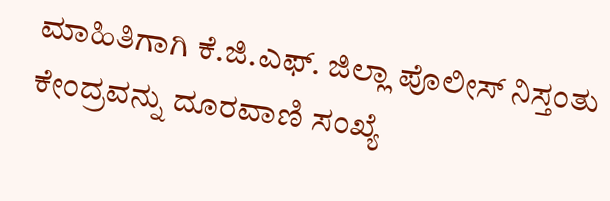ಮಾಹಿತಿಗಾಗಿ ಕೆ.ಜಿ.ಎಫ್. ಜಿಲ್ಲಾ ಪೊಲೀಸ್ ನಿಸ್ತಂತು ಕೇಂದ್ರವನ್ನು ದೂರವಾಣಿ ಸಂಖ್ಯೆ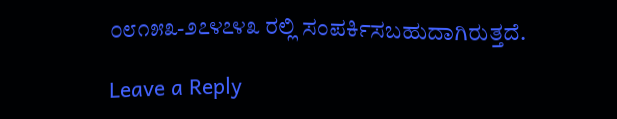೦೮೧೫೩-೨೭೪೭೪೩ ರಲ್ಲಿ ಸಂಪರ್ಕಿಸಬಹುದಾಗಿರುತ್ತದೆ.

Leave a Reply